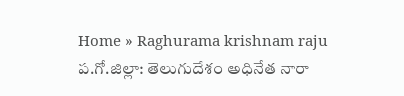Home » Raghurama krishnam raju
ప.గో.జిల్లా: తెలుగుదేశం అధినేత నారా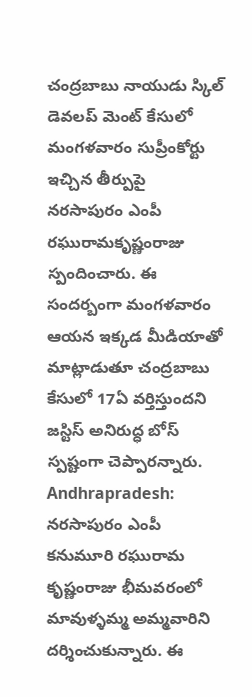చంద్రబాబు నాయుడు స్కిల్ డెవలప్ మెంట్ కేసులో మంగళవారం సుప్రీంకోర్టు ఇచ్చిన తీర్పుపై నరసాపురం ఎంపీ రఘురామకృష్ణంరాజు స్పందించారు. ఈ సందర్బంగా మంగళవారం ఆయన ఇక్కడ మీడియాతో మాట్లాడుతూ చంద్రబాబు కేసులో 17ఏ వర్తిస్తుందని జస్టిస్ అనిరుద్ధ బోస్ స్పష్టంగా చెప్పారన్నారు.
Andhrapradesh: నరసాపురం ఎంపీ కనుమూరి రఘురామ కృష్ణంరాజు భీమవరంలో మావుళ్ళమ్మ అమ్మవారిని దర్శించుకున్నారు. ఈ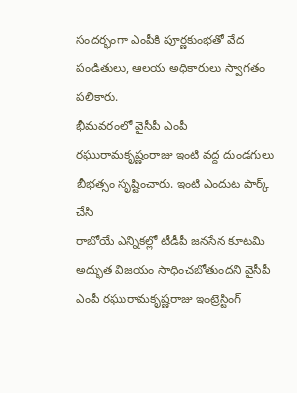సందర్భంగా ఎంపీకి పూర్ణకుంభతో వేద పండితులు, ఆలయ అధికారులు స్వాగతం పలికారు.
భీమవరంలో వైసీపీ ఎంపీ రఘురామకృష్ణంరాజు ఇంటి వద్ద దుండగులు బీభత్సం సృష్టించారు. ఇంటి ఎందుట పార్క్ చేసి
రాబోయే ఎన్నికల్లో టీడీపీ జనసేన కూటమి అద్భుత విజయం సాధించబోతుందని వైసీపీ ఎంపీ రఘురామకృష్ణరాజు ఇంట్రెస్టింగ్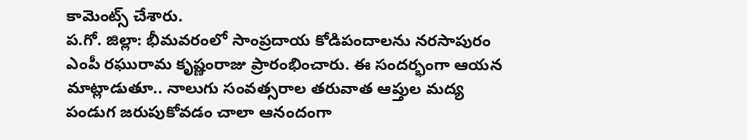కామెంట్స్ చేశారు.
ప.గో. జిల్లా: భీమవరంలో సాంప్రదాయ కోడిపందాలను నరసాపురం ఎంపీ రఘురామ కృష్ణంరాజు ప్రారంభించారు. ఈ సందర్భంగా ఆయన మాట్లాడుతూ.. నాలుగు సంవత్సరాల తరువాత ఆప్తుల మద్య పండుగ జరుపుకోవడం చాలా ఆనందంగా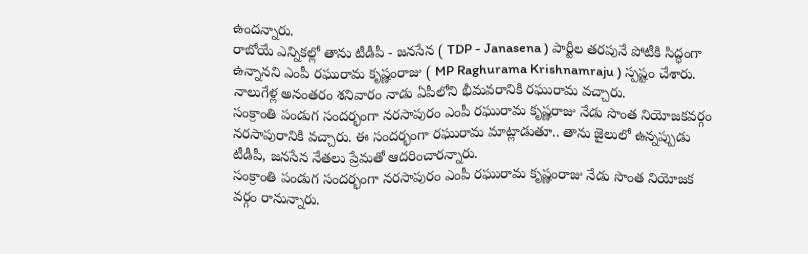ఉందన్నారు.
రాబోయే ఎన్నికల్లో తాను టీడీపీ - జనసేన ( TDP - Janasena ) పార్టీల తరపునే పోటీకి సిద్ధంగా ఉన్నానని ఎంపీ రఘురామ కృష్ణంరాజు ( MP Raghurama Krishnamraju ) స్పష్టం చేశారు. నాలుగేళ్ల అనంతరం శనివారం నాడు ఏపీలోని భీమవరానికి రఘురామ వచ్చారు.
సంక్రాంతి పండుగ సందర్భంగా నరసాపురం ఎంపీ రఘురామ కృష్ణరాజు నేడు సొంత నియోజకవర్గం నరసాపురానికి వచ్చారు. ఈ సందర్భంగా రఘురామ మాట్లాడుతూ.. తాను జైలులో ఉన్నప్పుడు టీడీపీ, జనసేన నేతలు ప్రేమతో ఆదరించారన్నారు.
సంక్రాంతి పండుగ సందర్భంగా నరసాపురం ఎంపీ రఘురామ కృష్ణంరాజు నేడు సొంత నియోజక వర్గం రానున్నారు.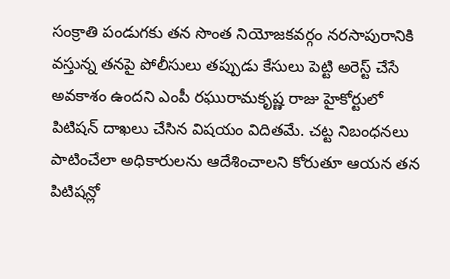సంక్రాతి పండుగకు తన సొంత నియోజకవర్గం నరసాపురానికి వస్తున్న తనపై పోలీసులు తప్పుడు కేసులు పెట్టి అరెస్ట్ చేసే అవకాశం ఉందని ఎంపీ రఘురామకృష్ణ రాజు హైకోర్టులో పిటిషన్ దాఖలు చేసిన విషయం విదితమే. చట్ట నిబంధనలు పాటించేలా అధికారులను ఆదేశించాలని కోరుతూ ఆయన తన పిటిషన్లో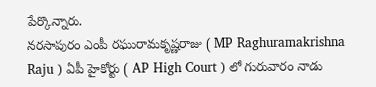పేర్కొన్నారు.
నరసాపురం ఎంపీ రఘురామకృష్ణరాజు ( MP Raghuramakrishna Raju ) ఏపీ హైకోర్టు ( AP High Court ) లో గురువారం నాడు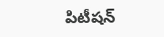పిటీషన్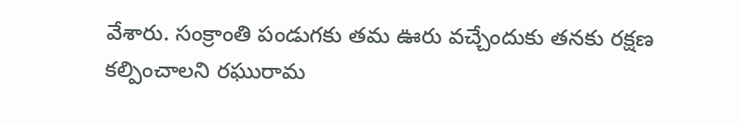వేశారు. సంక్రాంతి పండుగకు తమ ఊరు వచ్చేందుకు తనకు రక్షణ కల్పించాలని రఘురామ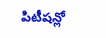పిటీషన్లో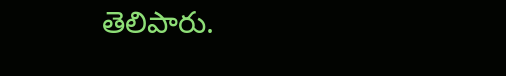తెలిపారు.